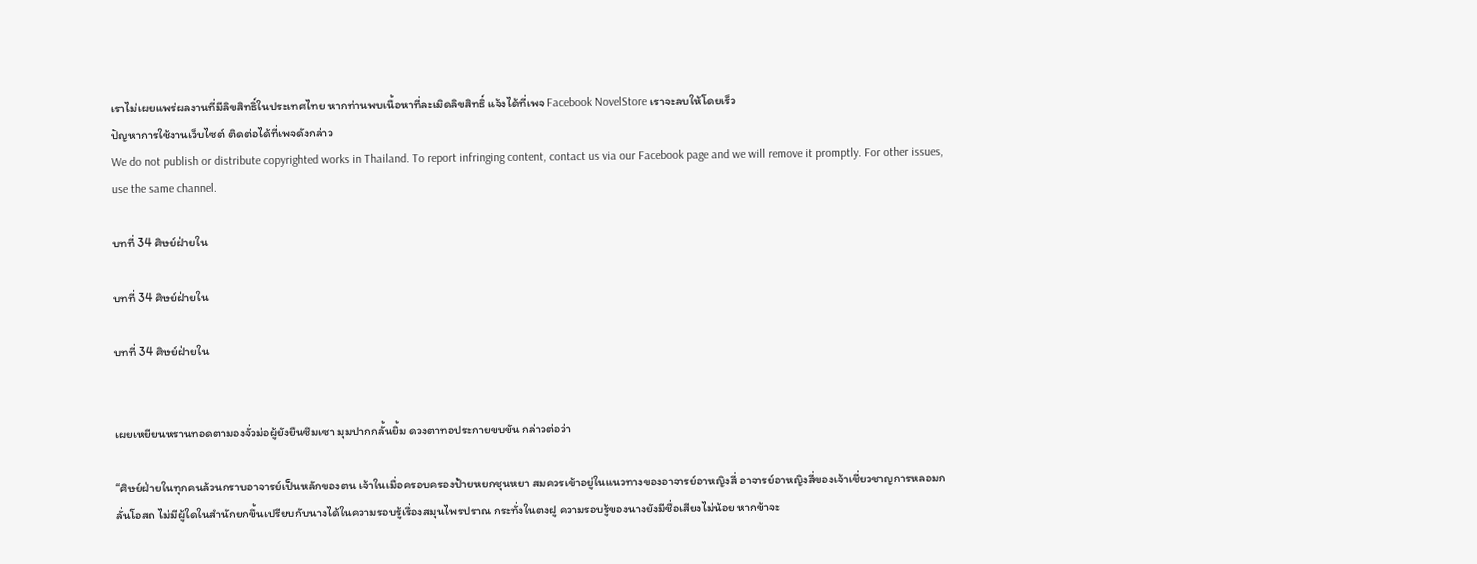เราไม่เผยแพร่ผลงานที่มีลิขสิทธิ์ในประเทศไทย หากท่านพบเนื้อหาที่ละเมิดลิขสิทธิ์ แจ้งได้ที่เพจ Facebook NovelStore เราจะลบให้โดยเร็ว
ปัญหาการใช้งานเว็บไซต์ ติดต่อได้ที่เพจดังกล่าว
We do not publish or distribute copyrighted works in Thailand. To report infringing content, contact us via our Facebook page and we will remove it promptly. For other issues, use the same channel.

บทที่ 34 ศิษย์ฝ่ายใน

บทที่ 34 ศิษย์ฝ่ายใน

บทที่ 34 ศิษย์ฝ่ายใน


เผยเหยียนหรานทอดตามองจั่วม่อผู้ยังยืนซึมเซา มุมปากกลั้นยิ้ม ดวงตาทอประกายขบขัน กล่าวต่อว่า

“ศิษย์ฝ่ายในทุกคนล้วนกราบอาจารย์เป็นหลักของตน เจ้าในเมื่อครอบครองป้ายหยกชุนหยา สมควรเข้าอยู่ในแนวทางของอาจารย์อาหญิงสี่ อาจารย์อาหญิงสี่ของเจ้าเชี่ยวชาญการหลอมกลั่นโอสถ ไม่มีผู้ใดในสำนักยกขึ้นเปรียบกับนางได้ในความรอบรู้เรื่องสมุนไพรปราณ กระทั่งในตงฝู ความรอบรู้ของนางยังมีชื่อเสียงไม่น้อย หากข้าจะ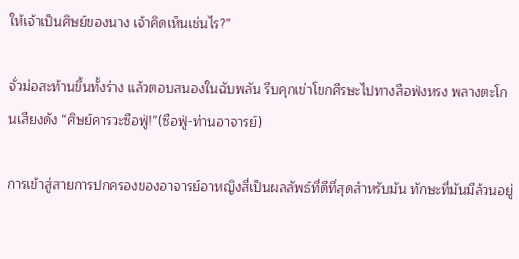ให้เจ้าเป็นศิษย์ของนาง เจ้าคิดเห็นเช่นไร?”

จั่วม่อสะท้านขึ้นทั้งร่าง แล้วตอบสนองในฉับพลัน รีบคุกเข่าโขกศีรษะไปทางสือฟ่งหรง พลางตะโกนเสียงดัง “ศิษย์คารวะซือฟู่!”(ซือฟู่-ท่านอาจารย์)

การเข้าสู่สายการปกครองของอาจารย์อาหญิงสี่เป็นผลลัพธ์ที่ดีที่สุดสำหรับมัน ทักษะที่มันมีล้วนอยู่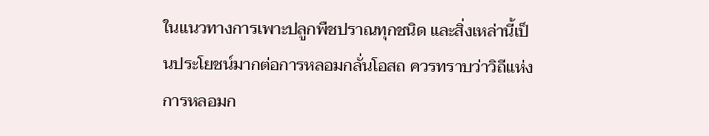ในแนวทางการเพาะปลูกพืชปราณทุกชนิด และสิ่งเหล่านี้เป็นประโยชน์มากต่อการหลอมกลั่นโอสถ ควรทราบว่าวิถีแห่งการหลอมก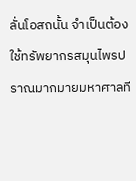ลั่นโอสถนั้น จำเป็นต้องใช้ทรัพยากรสมุนไพรปราณมากมายมหาศาลที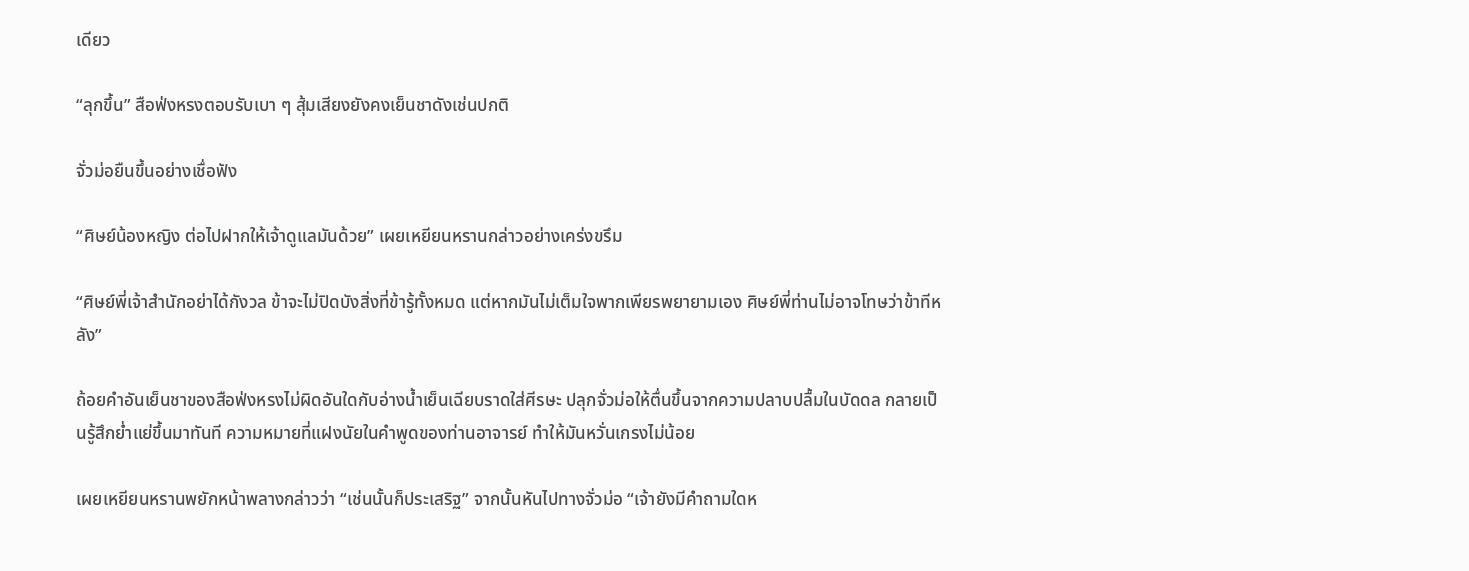เดียว

“ลุกขึ้น” สือฟ่งหรงตอบรับเบา ๆ สุ้มเสียงยังคงเย็นชาดังเช่นปกติ

จั่วม่อยืนขึ้นอย่างเชื่อฟัง

“ศิษย์น้องหญิง ต่อไปฝากให้เจ้าดูแลมันด้วย” เผยเหยียนหรานกล่าวอย่างเคร่งขรึม

“ศิษย์พี่เจ้าสำนักอย่าได้กังวล ข้าจะไม่ปิดบังสิ่งที่ข้ารู้ทั้งหมด แต่หากมันไม่เต็มใจพากเพียรพยายามเอง ศิษย์พี่ท่านไม่อาจโทษว่าข้าทีหลัง”

ถ้อยคำอันเย็นชาของสือฟ่งหรงไม่ผิดอันใดกับอ่างน้ำเย็นเฉียบราดใส่ศีรษะ ปลุกจั่วม่อให้ตื่นขึ้นจากความปลาบปลื้มในบัดดล กลายเป็นรู้สึกย่ำแย่ขึ้นมาทันที ความหมายที่แฝงนัยในคำพูดของท่านอาจารย์ ทำให้มันหวั่นเกรงไม่น้อย

เผยเหยียนหรานพยักหน้าพลางกล่าวว่า “เช่นนั้นก็ประเสริฐ” จากนั้นหันไปทางจั่วม่อ “เจ้ายังมีคำถามใดห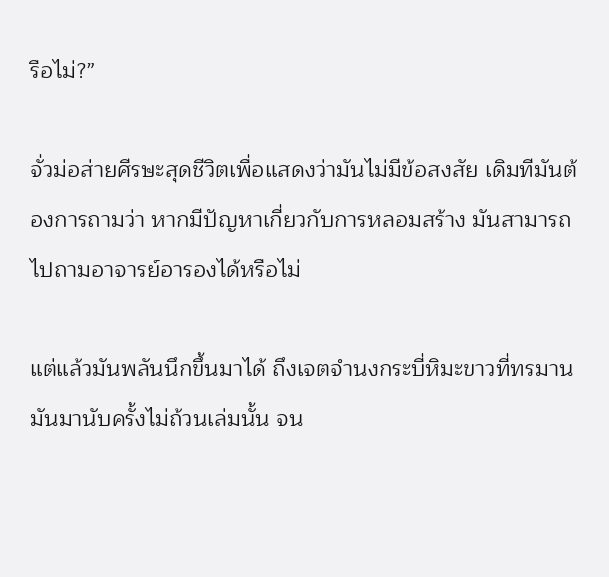รือไม่?”

จั่วม่อส่ายศีรษะสุดชีวิตเพื่อแสดงว่ามันไม่มีข้อสงสัย เดิมทีมันต้องการถามว่า หากมีปัญหาเกี่ยวกับการหลอมสร้าง มันสามารถไปถามอาจารย์อารองได้หรือไม่

แต่แล้วมันพลันนึกขึ้นมาได้ ถึงเจตจำนงกระบี่หิมะขาวที่ทรมานมันมานับครั้งไม่ถ้วนเล่มนั้น จน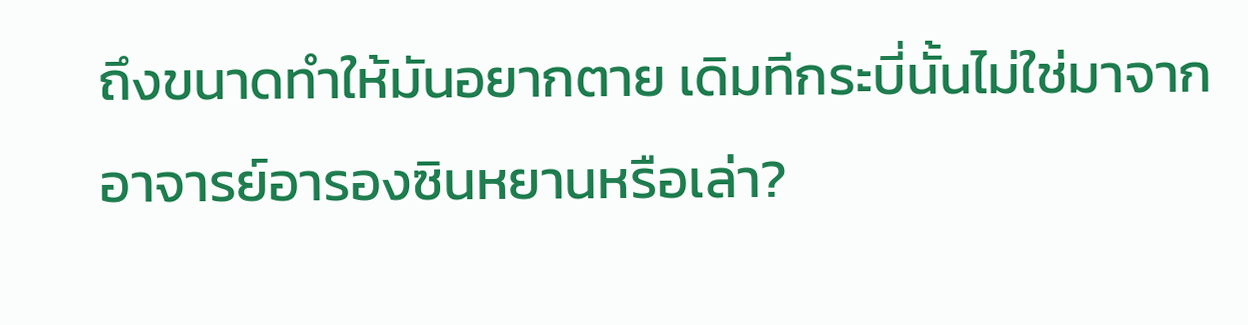ถึงขนาดทำให้มันอยากตาย เดิมทีกระบี่นั้นไม่ใช่มาจากอาจารย์อารองซินหยานหรือเล่า?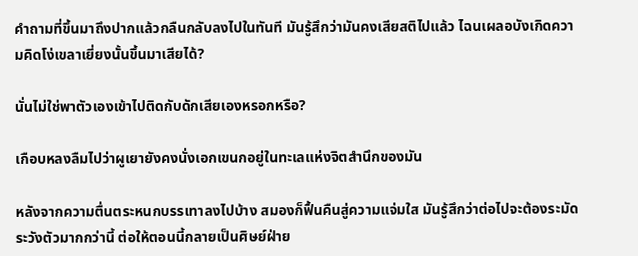คำถามที่ขึ้นมาถึงปากแล้วกลืนกลับลงไปในทันที มันรู้สึกว่ามันคงเสียสติไปแล้ว ไฉนเผลอบังเกิดความคิดโง่เขลาเยี่ยงนั้นขึ้นมาเสียได้?

นั่นไม่ใช่พาตัวเองเข้าไปติดกับดักเสียเองหรอกหรือ?

เกือบหลงลืมไปว่าผูเยายังคงนั่งเอกเขนกอยู่ในทะเลแห่งจิตสำนึกของมัน

หลังจากความตื่นตระหนกบรรเทาลงไปบ้าง สมองก็ฟื้นคืนสู่ความแจ่มใส มันรู้สึกว่าต่อไปจะต้องระมัดระวังตัวมากกว่านี้ ต่อให้ตอนนี้กลายเป็นศิษย์ฝ่าย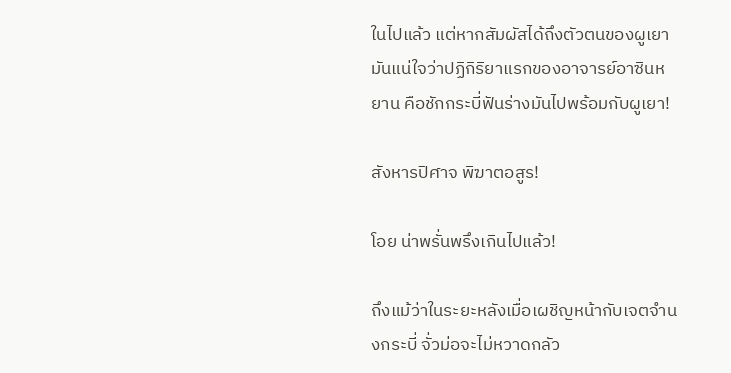ในไปแล้ว แต่หากสัมผัสได้ถึงตัวตนของผูเยา มันแน่ใจว่าปฏิกิริยาแรกของอาจารย์อาซินหยาน คือชักกระบี่ฟันร่างมันไปพร้อมกับผูเยา!

สังหารปิศาจ พิฆาตอสูร!

โอย น่าพรั่นพรึงเกินไปแล้ว!

ถึงแม้ว่าในระยะหลังเมื่อเผชิญหน้ากับเจตจำนงกระบี่ จั่วม่อจะไม่หวาดกลัว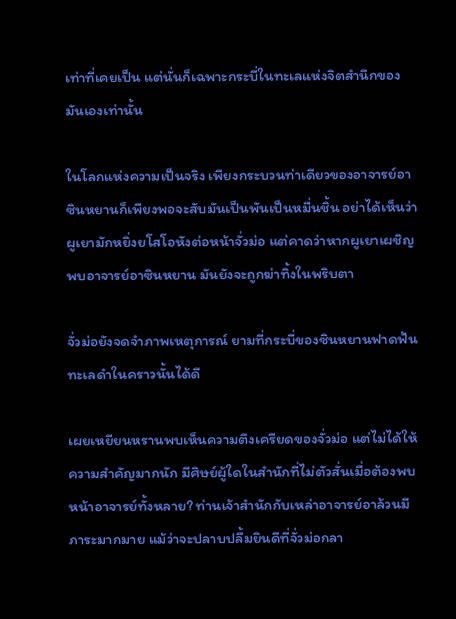เท่าที่เคยเป็น แต่นั่นก็เฉพาะกระบี่ในทะเลแห่งจิตสำนึกของมันเองเท่านั้น

ในโลกแห่งความเป็นจริง เพียงกระบวนท่าเดียวของอาจารย์อาซินหยานก็เพียงพอจะสับมันเป็นพันเป็นหมื่นชิ้น อย่าได้เห็นว่าผูเยามักหยิ่งยโสโอหังต่อหน้าจั่วม่อ แต่คาดว่าหากผูเยาเผชิญพบอาจารย์อาซินหยาน มันยังจะถูกฆ่าทิ้งในพริบตา

จั่วม่อยังจดจำภาพเหตุการณ์ ยามที่กระบี่ของซินหยานฟาดฟันทะเลดำในคราวนั้นได้ดี

เผยเหยียนหรานพบเห็นความตึงเครียดของจั่วม่อ แต่ไม่ได้ให้ความสำคัญมากนัก มีศิษย์ผู้ใดในสำนักที่ไม่ตัวสั่นเมื่อต้องพบหน้าอาจารย์ทั้งหลาย? ท่านเจ้าสำนักกับเหล่าอาจารย์อาล้วนมีภาระมากมาย แม้ว่าจะปลาบปลื้มยินดีที่จั่วม่อกลา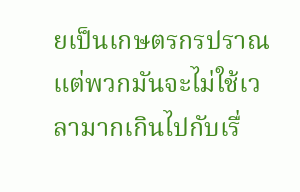ยเป็นเกษตรกรปราณ แต่พวกมันจะไม่ใช้เวลามากเกินไปกับเรื่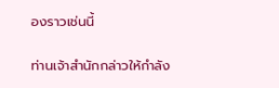องราวเช่นนี้

ท่านเจ้าสำนักกล่าวให้กำลัง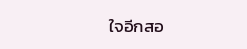ใจอีกสอ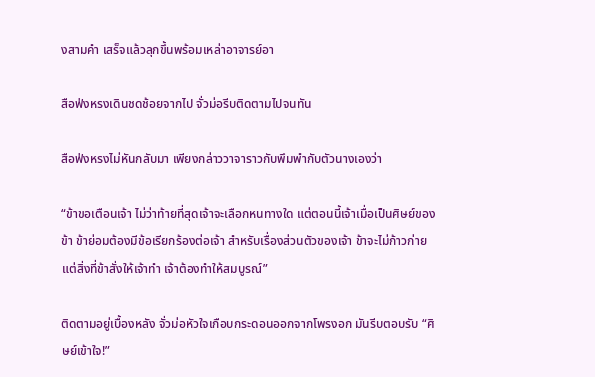งสามคำ เสร็จแล้วลุกขึ้นพร้อมเหล่าอาจารย์อา

สือฟ่งหรงเดินชดช้อยจากไป จั่วม่อรีบติดตามไปจนทัน

สือฟ่งหรงไม่หันกลับมา เพียงกล่าววาจาราวกับพึมพำกับตัวนางเองว่า

“ข้าขอเตือนเจ้า ไม่ว่าท้ายที่สุดเจ้าจะเลือกหนทางใด แต่ตอนนี้เจ้าเมื่อเป็นศิษย์ของข้า ข้าย่อมต้องมีข้อเรียกร้องต่อเจ้า สำหรับเรื่องส่วนตัวของเจ้า ข้าจะไม่ก้าวก่าย แต่สิ่งที่ข้าสั่งให้เจ้าทำ เจ้าต้องทำให้สมบูรณ์”

ติดตามอยู่เบื้องหลัง จั่วม่อหัวใจเกือบกระดอนออกจากโพรงอก มันรีบตอบรับ “ศิษย์เข้าใจ!”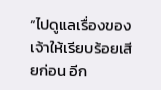“ไปดูแลเรื่องของเจ้าให้เรียบร้อยเสียก่อน อีก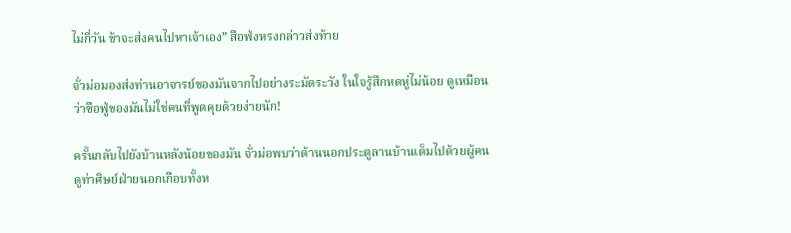ไม่กี่วัน ข้าจะส่งคนไปหาเจ้าเอง” สือฟ่งหรงกล่าวส่งท้าย

จั่วม่อมองส่งท่านอาจารย์ของมันจากไปอย่างระมัดระวัง ในใจรู้สึกหดหู่ไม่น้อย ดูเหมือนว่าซือฟู่ของมันไม่ใช่คนที่พูดคุยด้วยง่ายนัก!

ครั้นกลับไปยังบ้านหลังน้อยของมัน จั่วม่อพบว่าด้านนอกประตูลานบ้านเต็มไปด้วยผู้คน ดูท่าศิษย์ฝ่ายนอกเกือบทั้งห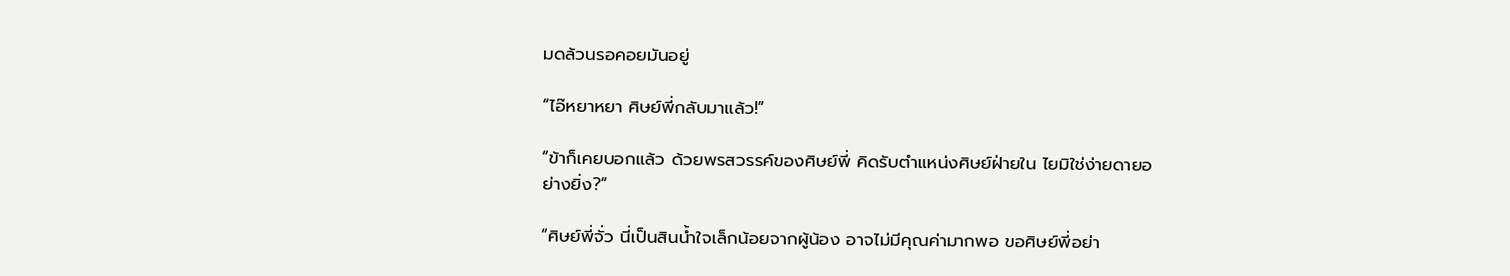มดล้วนรอคอยมันอยู่

“ไอ๊หยาหยา ศิษย์พี่กลับมาแล้ว!”

“ข้าก็เคยบอกแล้ว ด้วยพรสวรรค์ของศิษย์พี่ คิดรับตำแหน่งศิษย์ฝ่ายใน ไยมิใช่ง่ายดายอย่างยิ่ง?”

“ศิษย์พี่จั่ว นี่เป็นสินน้ำใจเล็กน้อยจากผู้น้อง อาจไม่มีคุณค่ามากพอ ขอศิษย์พี่อย่า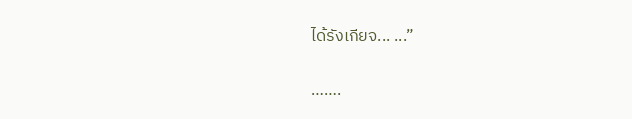ได้รังเกียจ... ...”

…….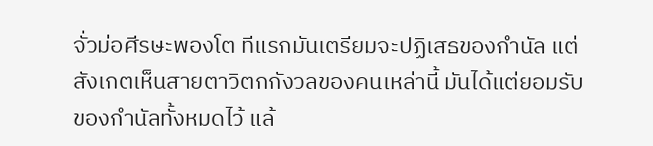จั่วม่อศีรษะพองโต ทีแรกมันเตรียมจะปฏิเสธของกำนัล แต่สังเกตเห็นสายตาวิตกกังวลของคนเหล่านี้ มันได้แต่ยอมรับของกำนัลทั้งหมดไว้ แล้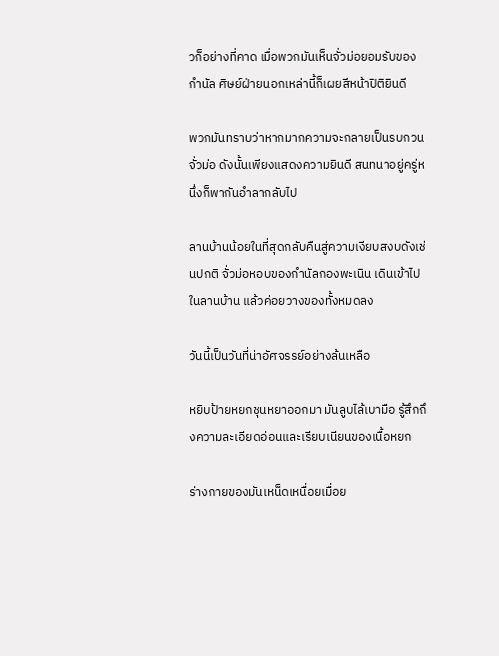วก็อย่างที่คาด เมื่อพวกมันเห็นจั่วม่อยอมรับของกำนัล ศิษย์ฝ่ายนอกเหล่านี้ก็เผยสีหน้าปิติยินดี

พวกมันทราบว่าหากมากความจะกลายเป็นรบกวนจั่วม่อ ดังนั้นเพียงแสดงความยินดี สนทนาอยู่ครู่หนึ่งก็พากันอำลากลับไป

ลานบ้านน้อยในที่สุดกลับคืนสู่ความเงียบสงบดังเช่นปกติ จั่วม่อหอบของกำนัลกองพะเนิน เดินเข้าไปในลานบ้าน แล้วค่อยวางของทั้งหมดลง

วันนี้เป็นวันที่น่าอัศจรรย์อย่างล้นเหลือ

หยิบป้ายหยกชุนหยาออกมา มันลูบไล้เบามือ รู้สึกถึงความละเอียดอ่อนและเรียบเนียนของเนื้อหยก

ร่างกายของมันเหน็ดเหนื่อยเมื่อย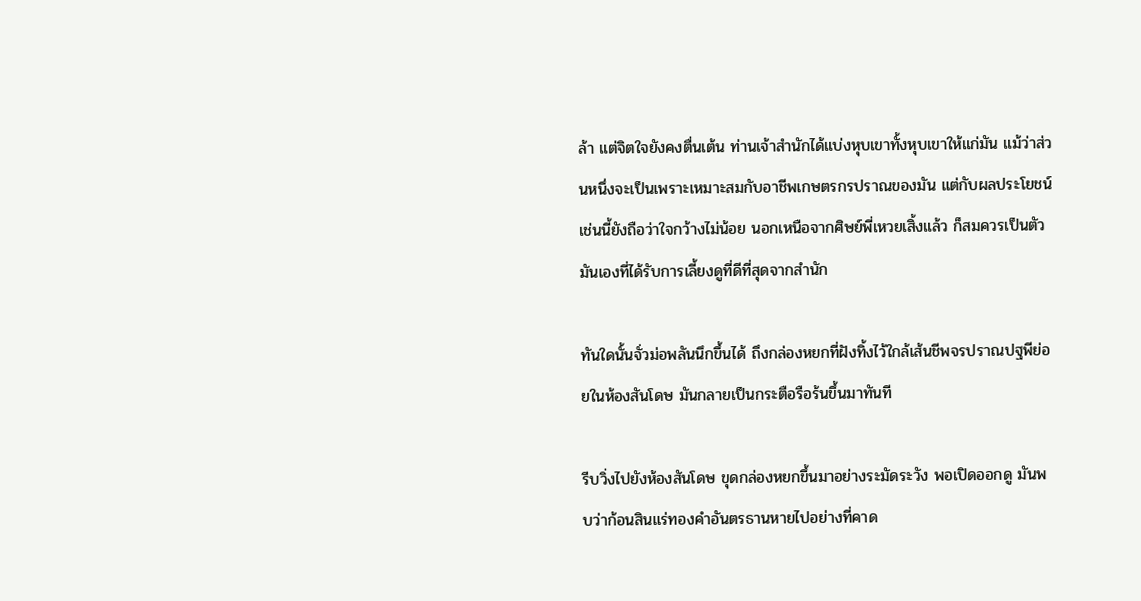ล้า แต่จิตใจยังคงตื่นเต้น ท่านเจ้าสำนักได้แบ่งหุบเขาทั้งหุบเขาให้แก่มัน แม้ว่าส่วนหนึ่งจะเป็นเพราะเหมาะสมกับอาชีพเกษตรกรปราณของมัน แต่กับผลประโยชน์เช่นนี้ยังถือว่าใจกว้างไม่น้อย นอกเหนือจากศิษย์พี่เหวยเสิ้งแล้ว ก็สมควรเป็นตัวมันเองที่ได้รับการเลี้ยงดูที่ดีที่สุดจากสำนัก

ทันใดนั้นจั่วม่อพลันนึกขึ้นได้ ถึงกล่องหยกที่ฝังทิ้งไว้ใกล้เส้นชีพจรปราณปฐพีย่อยในห้องสันโดษ มันกลายเป็นกระตือรือร้นขึ้นมาทันที

รีบวิ่งไปยังห้องสันโดษ ขุดกล่องหยกขึ้นมาอย่างระมัดระวัง พอเปิดออกดู มันพบว่าก้อนสินแร่ทองคำอันตรธานหายไปอย่างที่คาด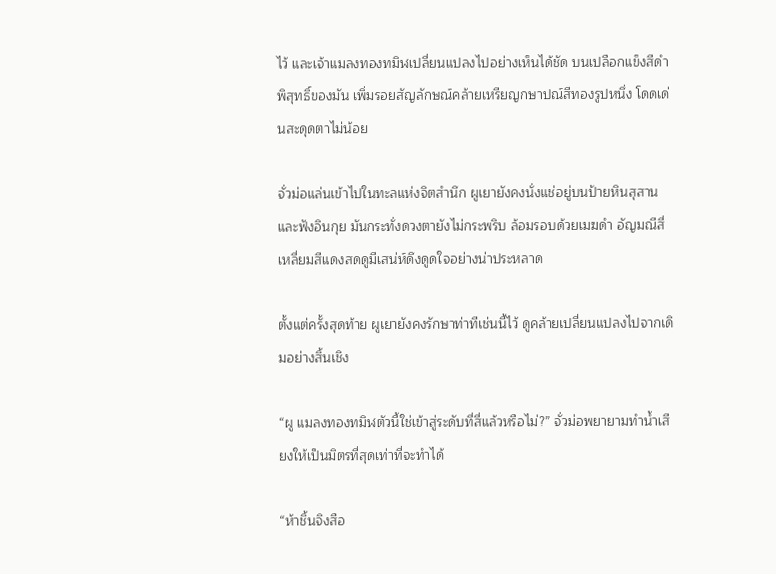ไว้ และเจ้าแมลงทองทมิฬเปลี่ยนแปลงไปอย่างเห็นได้ชัด บนเปลือกแข็งสีดำพิสุทธิ์ของมัน เพิ่มรอยสัญลักษณ์คล้ายเหรียญกษาปณ์สีทองรูปหนึ่ง โดดเด่นสะดุดตาไม่น้อย

จั่วม่อแล่นเข้าไปในทะลแห่งจิตสำนึก ผูเยายังคงนั่งแช่อยู่บนป้ายหินสุสานและฟังอินกุย มันกระทั่งดวงตายังไม่กระพริบ ล้อมรอบด้วยเมฆดำ อัญมณีสี่เหลี่ยมสีแดงสดดูมีเสน่ห์ดึงดูดใจอย่างน่าประหลาด

ตั้งแต่ครั้งสุดท้าย ผูเยายังคงรักษาท่าทีเช่นนี้ไว้ ดูคล้ายเปลี่ยนแปลงไปจากเดิมอย่างสิ้นเชิง

“ผู แมลงทองทมิฬตัวนี้ใช่เข้าสู่ระดับที่สี่แล้วหรือไม่?” จั่วม่อพยายามทำน้ำเสียงให้เป็นมิตรที่สุดเท่าที่จะทำได้

“ห้าชิ้นจิงสือ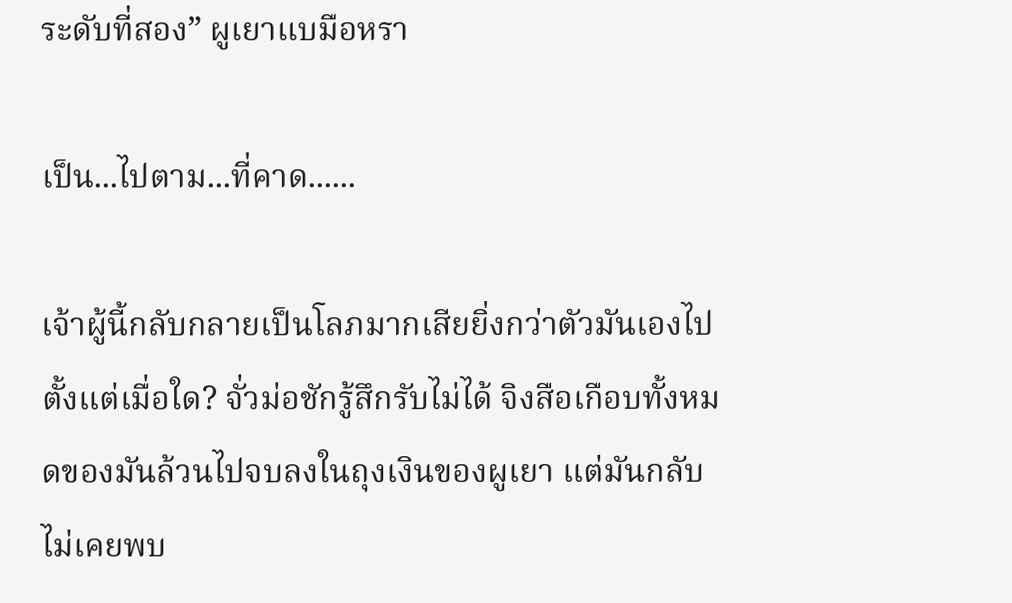ระดับที่สอง” ผูเยาแบมือหรา

เป็น...ไปตาม...ที่คาด......

เจ้าผู้นี้กลับกลายเป็นโลภมากเสียยิ่งกว่าตัวมันเองไปตั้งแต่เมื่อใด? จั่วม่อชักรู้สึกรับไม่ได้ จิงสือเกือบทั้งหมดของมันล้วนไปจบลงในถุงเงินของผูเยา แต่มันกลับไม่เคยพบ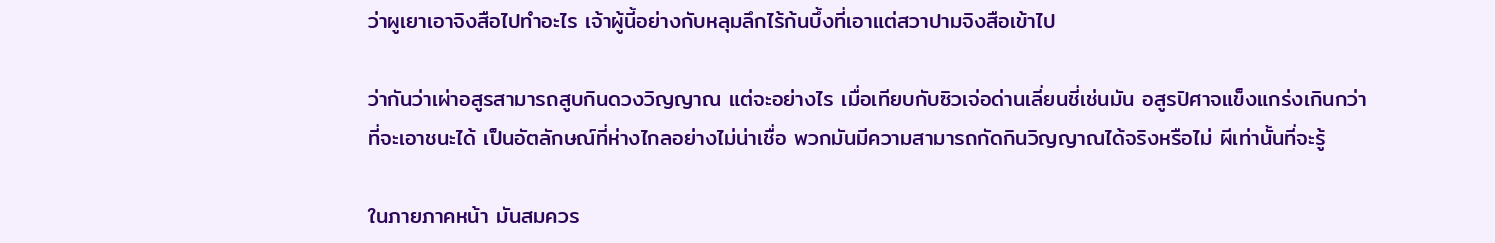ว่าผูเยาเอาจิงสือไปทำอะไร เจ้าผู้นี้อย่างกับหลุมลึกไร้ก้นบึ้งที่เอาแต่สวาปามจิงสือเข้าไป

ว่ากันว่าเผ่าอสูรสามารถสูบกินดวงวิญญาณ แต่จะอย่างไร เมื่อเทียบกับซิวเจ่อด่านเลี่ยนชี่เช่นมัน อสูรปิศาจแข็งแกร่งเกินกว่าที่จะเอาชนะได้ เป็นอัตลักษณ์ที่ห่างไกลอย่างไม่น่าเชื่อ พวกมันมีความสามารถกัดกินวิญญาณได้จริงหรือไม่ ผีเท่านั้นที่จะรู้

ในภายภาคหน้า มันสมควร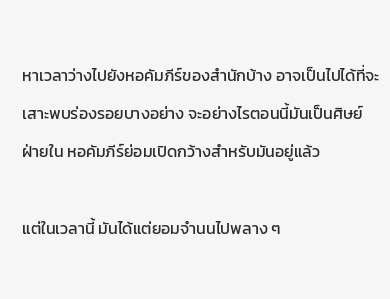หาเวลาว่างไปยังหอคัมภีร์ของสำนักบ้าง อาจเป็นไปได้ที่จะเสาะพบร่องรอยบางอย่าง จะอย่างไรตอนนี้มันเป็นศิษย์ฝ่ายใน หอคัมภีร์ย่อมเปิดกว้างสำหรับมันอยู่แล้ว

แต่ในเวลานี้ มันได้แต่ยอมจำนนไปพลาง ๆ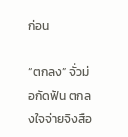ก่อน

“ตกลง” จั่วม่อกัดฟัน ตกลงใจจ่ายจิงสือ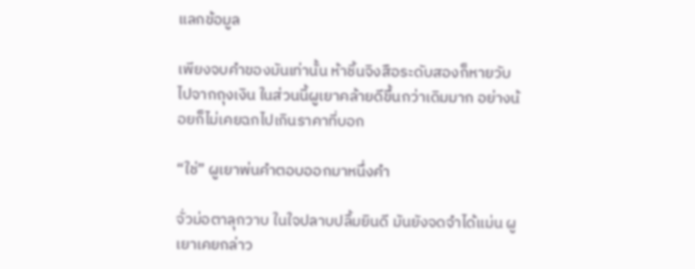แลกข้อมูล

เพียงจบคำของมันเท่านั้น ห้าชิ้นจิงสือระดับสองก็หายวับไปจากถุงเงิน ในส่วนนี้ผูเยาคล้ายดีขึ้นกว่าเดิมมาก อย่างน้อยก็ไม่เคยฉกไปเกินราคาที่บอก

“ใช่” ผูเยาพ่นคำตอบออกมาหนึ่งคำ

จั่วม่อตาลุกวาบ ในใจปลาบปลื้มยินดี มันยังจดจำได้แม่น ผูเยาเคยกล่าว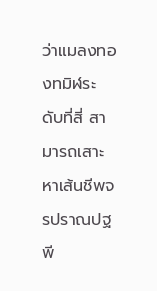ว่าแมลงทองทมิฬระดับที่สี่ สามารถเสาะหาเส้นชีพจรปราณปฐพี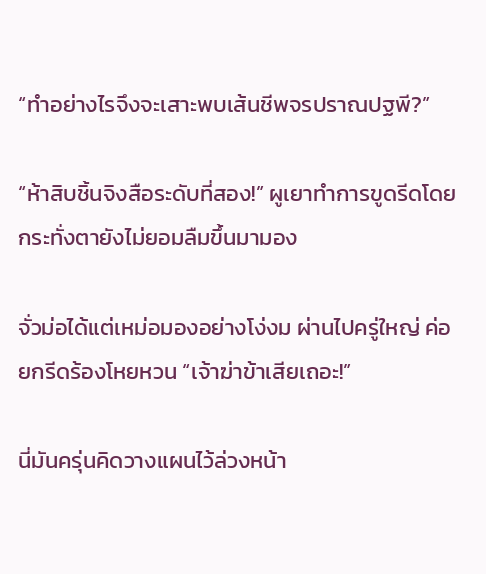“ทำอย่างไรจึงจะเสาะพบเส้นชีพจรปราณปฐพี?”

“ห้าสิบชิ้นจิงสือระดับที่สอง!” ผูเยาทำการขูดรีดโดยกระทั่งตายังไม่ยอมลืมขึ้นมามอง

จั่วม่อได้แต่เหม่อมองอย่างโง่งม ผ่านไปครู่ใหญ่ ค่อยกรีดร้องโหยหวน “เจ้าฆ่าข้าเสียเถอะ!”

นี่มันครุ่นคิดวางแผนไว้ล่วงหน้า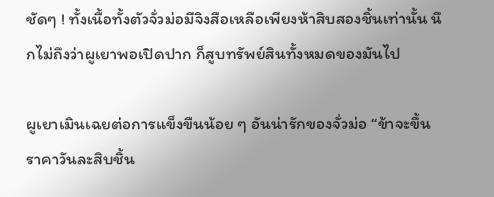ชัดๆ ! ทั้งเนื้อทั้งตัวจั่วม่อมีจิงสือเหลือเพียงห้าสิบสองชิ้นเท่านั้น นึกไม่ถึงว่าผูเยาพอเปิดปาก ก็สูบทรัพย์สินทั้งหมดของมันไป

ผูเยาเมินเฉยต่อการแข็งขืนน้อย ๆ อันน่ารักของจั่วม่อ “ข้าจะขึ้นราคาวันละสิบชิ้น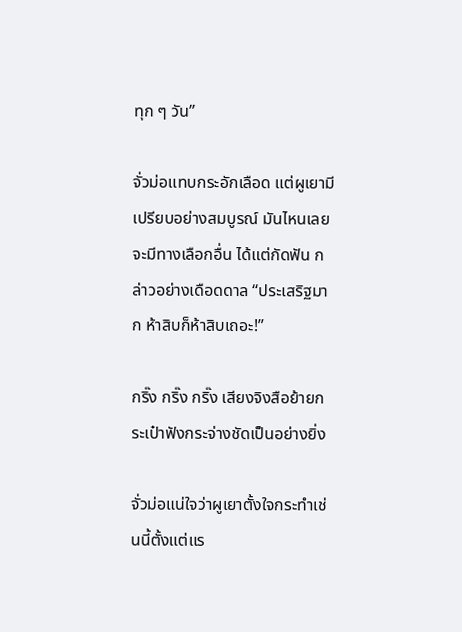ทุก ๆ วัน”

จั่วม่อแทบกระอักเลือด แต่ผูเยามีเปรียบอย่างสมบูรณ์ มันไหนเลยจะมีทางเลือกอื่น ได้แต่กัดฟัน กล่าวอย่างเดือดดาล “ประเสริฐมาก ห้าสิบก็ห้าสิบเถอะ!”

กริ๊ง กริ๊ง กริ๊ง เสียงจิงสือย้ายกระเป๋าฟังกระจ่างชัดเป็นอย่างยิ่ง

จั่วม่อแน่ใจว่าผูเยาตั้งใจกระทำเช่นนี้ตั้งแต่แร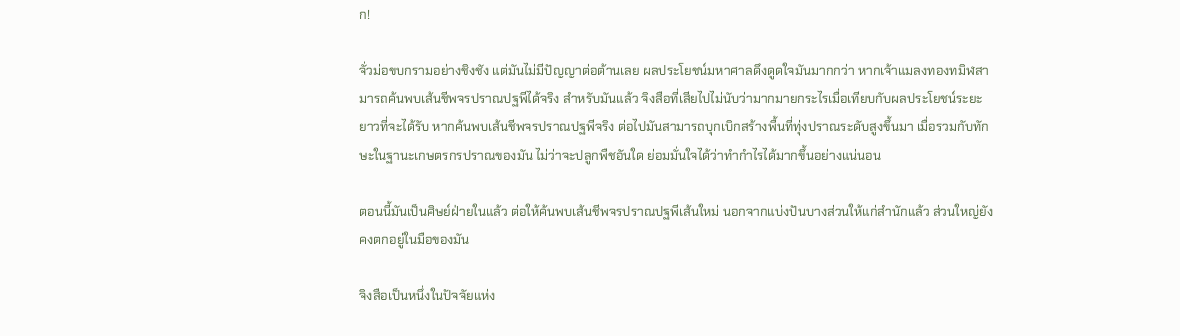ก!

จั่วม่อขบกรามอย่างชิงชัง แต่มันไม่มีปัญญาต่อต้านเลย ผลประโยชน์มหาศาลดึงดูดใจมันมากกว่า หากเจ้าแมลงทองทมิฬสามารถค้นพบเส้นชีพจรปราณปฐพีได้จริง สำหรับมันแล้ว จิงสือที่เสียไปไม่นับว่ามากมายกระไรเมื่อเทียบกับผลประโยชน์ระยะยาวที่จะได้รับ หากค้นพบเส้นชีพจรปราณปฐพีจริง ต่อไปมันสามารถบุกเบิกสร้างพื้นที่ทุ่งปราณระดับสูงขึ้นมา เมื่อรวมกับทักษะในฐานะเกษตรกรปราณของมัน ไม่ว่าจะปลูกพืชอันใด ย่อมมั่นใจได้ว่าทำกำไรได้มากขึ้นอย่างแน่นอน

ตอนนี้มันเป็นศิษย์ฝ่ายในแล้ว ต่อให้ค้นพบเส้นชีพจรปราณปฐพีเส้นใหม่ นอกจากแบ่งปันบางส่วนให้แก่สำนักแล้ว ส่วนใหญ่ยังคงตกอยู่ในมือของมัน

จิงสือเป็นหนึ่งในปัจจัยแห่ง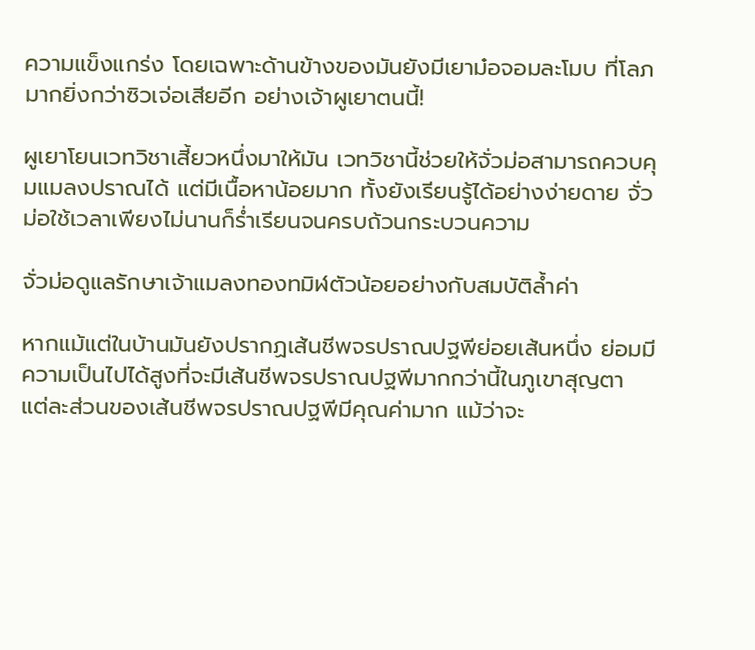ความแข็งแกร่ง โดยเฉพาะด้านข้างของมันยังมีเยาม๋อจอมละโมบ ที่โลภมากยิ่งกว่าซิวเจ่อเสียอีก อย่างเจ้าผูเยาตนนี้!

ผูเยาโยนเวทวิชาเสี้ยวหนึ่งมาให้มัน เวทวิชานี้ช่วยให้จั่วม่อสามารถควบคุมแมลงปราณได้ แต่มีเนื้อหาน้อยมาก ทั้งยังเรียนรู้ได้อย่างง่ายดาย จั่วม่อใช้เวลาเพียงไม่นานก็ร่ำเรียนจนครบถ้วนกระบวนความ

จั่วม่อดูแลรักษาเจ้าแมลงทองทมิฬตัวน้อยอย่างกับสมบัติล้ำค่า

หากแม้แต่ในบ้านมันยังปรากฏเส้นชีพจรปราณปฐพีย่อยเส้นหนึ่ง ย่อมมีความเป็นไปได้สูงที่จะมีเส้นชีพจรปราณปฐพีมากกว่านี้ในภูเขาสุญตา แต่ละส่วนของเส้นชีพจรปราณปฐพีมีคุณค่ามาก แม้ว่าจะ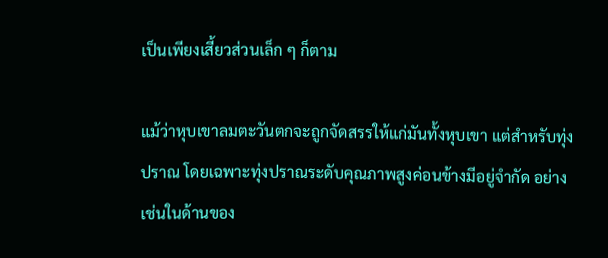เป็นเพียงเสี้ยวส่วนเล็ก ๆ ก็ตาม

แม้ว่าหุบเขาลมตะวันตกจะถูกจัดสรรให้แก่มันทั้งหุบเขา แต่สำหรับทุ่งปราณ โดยเฉพาะทุ่งปราณระดับคุณภาพสูงค่อนข้างมีอยู่จำกัด อย่างเช่นในด้านของ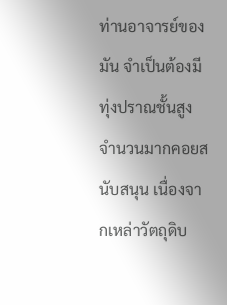ท่านอาจารย์ของมัน จำเป็นต้องมีทุ่งปราณชั้นสูงจำนวนมากคอยสนับสนุน เนื่องจากเหล่าวัตถุดิบ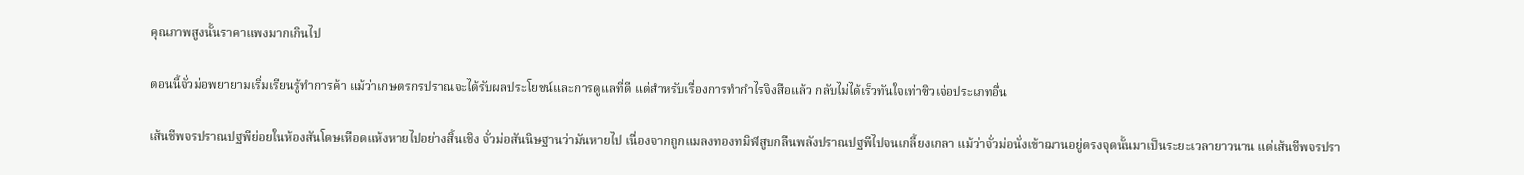คุณภาพสูงนั้นราคาแพงมากเกินไป

ตอนนี้จั่วม่อพยายามเริ่มเรียนรู้ทำการค้า แม้ว่าเกษตรกรปราณจะได้รับผลประโยชน์และการดูแลที่ดี แต่สำหรับเรื่องการทำกำไรจิงสือแล้ว กลับไม่ได้เร็วทันใจเท่าซิวเจ่อประเภทอื่น

เส้นชีพจรปราณปฐพีย่อยในห้องสันโดษเหือดแห้งหายไปอย่างสิ้นเชิง จั่วม่อสันนิษฐานว่ามันหายไป เนื่องจากถูกแมลงทองทมิฬสูบกลืนพลังปราณปฐพีไปจนเกลี้ยงเกลา แม้ว่าจั่วม่อนั่งเข้าฌานอยู่ตรงจุดนั้นมาเป็นระยะเวลายาวนาน แต่เส้นชีพจรปรา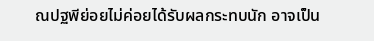ณปฐพีย่อยไม่ค่อยได้รับผลกระทบนัก อาจเป็น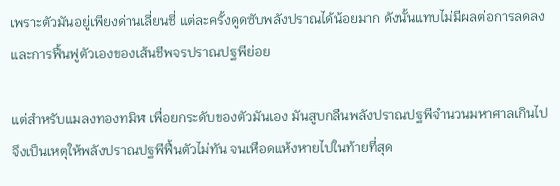เพราะตัวมันอยู่เพียงด่านเลี่ยนชี่ แต่ละครั้งดูดซับพลังปราณได้น้อยมาก ดังนั้นแทบไม่มีผลต่อการลดลงและการฟื้นฟูตัวเองของเส้นชีพจรปราณปฐพีย่อย

แต่สำหรับแมลงทองทมิฬ เพื่อยกระดับของตัวมันเอง มันสูบกลืนพลังปราณปฐพีจำนวนมหาศาลเกินไป จึงเป็นเหตุให้พลังปราณปฐพีฟื้นตัวไม่ทัน จนเหือดแห้งหายไปในท้ายที่สุด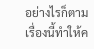อย่างไรก็ตาม เรื่องนี้ทำให้ค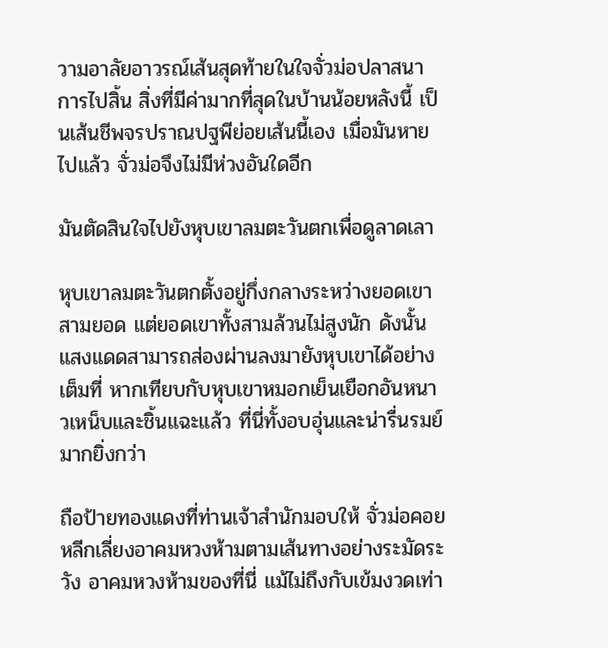วามอาลัยอาวรณ์เส้นสุดท้ายในใจจั่วม่อปลาสนาการไปสิ้น สิ่งที่มีค่ามากที่สุดในบ้านน้อยหลังนี้ เป็นเส้นชีพจรปราณปฐพีย่อยเส้นนี้เอง เมื่อมันหายไปแล้ว จั่วม่อจึงไม่มีห่วงอันใดอีก

มันตัดสินใจไปยังหุบเขาลมตะวันตกเพื่อดูลาดเลา

หุบเขาลมตะวันตกตั้งอยู่กึ่งกลางระหว่างยอดเขาสามยอด แต่ยอดเขาทั้งสามล้วนไม่สูงนัก ดังนั้นแสงแดดสามารถส่องผ่านลงมายังหุบเขาได้อย่างเต็มที่ หากเทียบกับหุบเขาหมอกเย็นเยือกอันหนาวเหน็บและชิ้นแฉะแล้ว ที่นี่ทั้งอบอุ่นและน่ารื่นรมย์มากยิ่งกว่า

ถือป้ายทองแดงที่ท่านเจ้าสำนักมอบให้ จั่วม่อคอยหลีกเลี่ยงอาคมหวงห้ามตามเส้นทางอย่างระมัดระวัง อาคมหวงห้ามของที่นี่ แม้ไม่ถึงกับเข้มงวดเท่า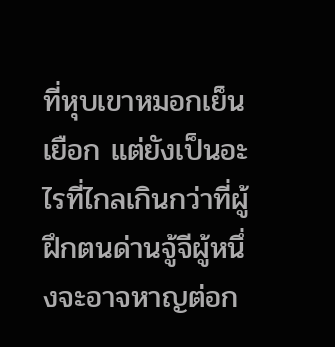ที่หุบเขาหมอกเย็นเยือก แต่ยังเป็นอะไรที่ไกลเกินกว่าที่ผู้ฝึกตนด่านจู้จีผู้หนึ่งจะอาจหาญต่อก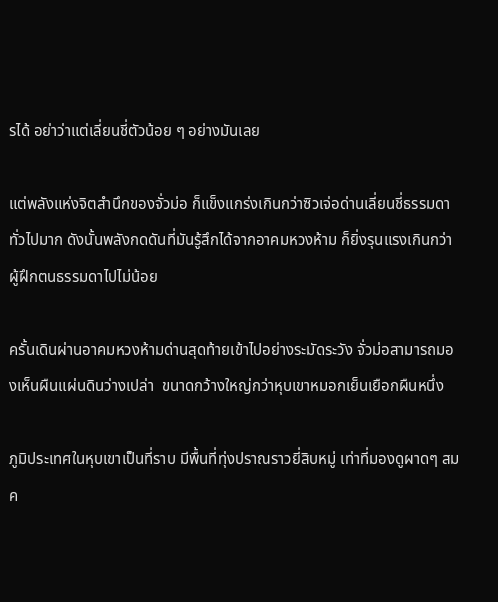รได้ อย่าว่าแต่เลี่ยนชี่ตัวน้อย ๆ อย่างมันเลย

แต่พลังแห่งจิตสำนึกของจั่วม่อ ก็แข็งแกร่งเกินกว่าซิวเจ่อด่านเลี่ยนชี่ธรรมดาทั่วไปมาก ดังนั้นพลังกดดันที่มันรู้สึกได้จากอาคมหวงห้าม ก็ยิ่งรุนแรงเกินกว่าผู้ฝึกตนธรรมดาไปไม่น้อย

ครั้นเดินผ่านอาคมหวงห้ามด่านสุดท้ายเข้าไปอย่างระมัดระวัง จั่วม่อสามารถมองเห็นผืนแผ่นดินว่างเปล่า  ขนาดกว้างใหญ่กว่าหุบเขาหมอกเย็นเยือกผืนหนึ่ง

ภูมิประเทศในหุบเขาเป็นที่ราบ มีพื้นที่ทุ่งปราณราวยี่สิบหมู่ เท่าที่มองดูผาดๆ สมค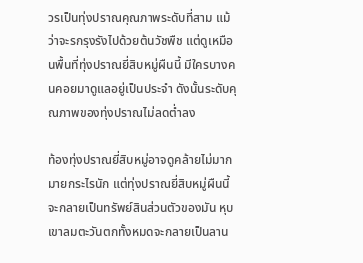วรเป็นทุ่งปราณคุณภาพระดับที่สาม แม้ว่าจะรกรุงรังไปด้วยต้นวัชพืช แต่ดูเหมือนพื้นที่ทุ่งปราณยี่สิบหมู่ผืนนี้ มีใครบางคนคอยมาดูแลอยู่เป็นประจำ ดังนั้นระดับคุณภาพของทุ่งปราณไม่ลดต่ำลง

ท้องทุ่งปราณยี่สิบหมู่อาจดูคล้ายไม่มากมายกระไรนัก แต่ทุ่งปราณยี่สิบหมู่ผืนนี้ จะกลายเป็นทรัพย์สินส่วนตัวของมัน หุบเขาลมตะวันตกทั้งหมดจะกลายเป็นลาน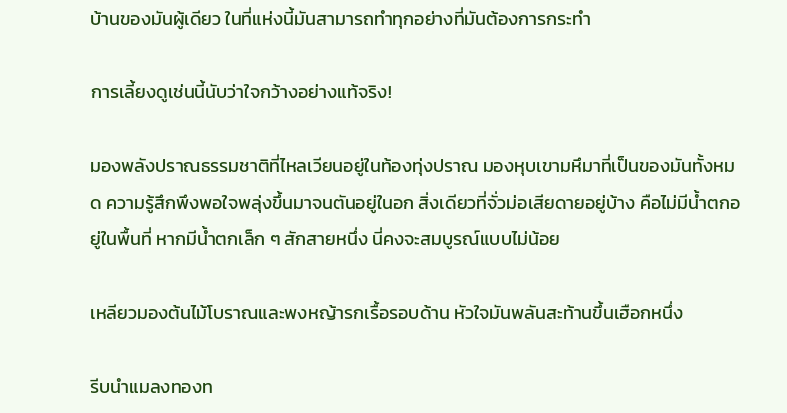บ้านของมันผู้เดียว ในที่แห่งนี้มันสามารถทำทุกอย่างที่มันต้องการกระทำ

การเลี้ยงดูเช่นนี้นับว่าใจกว้างอย่างแท้จริง!

มองพลังปราณธรรมชาติที่ไหลเวียนอยู่ในท้องทุ่งปราณ มองหุบเขามหึมาที่เป็นของมันทั้งหมด ความรู้สึกพึงพอใจพลุ่งขึ้นมาจนตันอยู่ในอก สิ่งเดียวที่จั่วม่อเสียดายอยู่บ้าง คือไม่มีน้ำตกอยู่ในพื้นที่ หากมีน้ำตกเล็ก ๆ สักสายหนึ่ง นี่คงจะสมบูรณ์แบบไม่น้อย

เหลียวมองต้นไม้โบราณและพงหญ้ารกเรื้อรอบด้าน หัวใจมันพลันสะท้านขึ้นเฮือกหนึ่ง

รีบนำแมลงทองท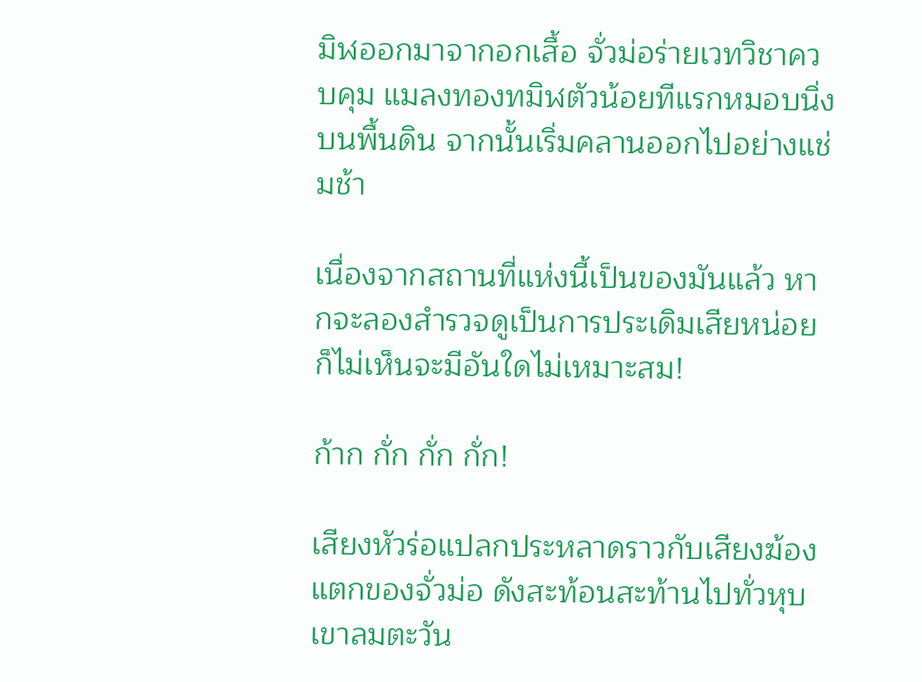มิฬออกมาจากอกเสื้อ จั่วม่อร่ายเวทวิชาควบคุม แมลงทองทมิฬตัวน้อยทีแรกหมอบนิ่งบนพื้นดิน จากนั้นเริ่มคลานออกไปอย่างแช่มช้า

เนื่องจากสถานที่แห่งนี้เป็นของมันแล้ว หากจะลองสำรวจดูเป็นการประเดิมเสียหน่อย ก็ไม่เห็นจะมีอันใดไม่เหมาะสม!

ก้าก กั่ก กั่ก กั่ก!

เสียงหัวร่อแปลกประหลาดราวกับเสียงฆ้องแตกของจั่วม่อ ดังสะท้อนสะท้านไปทั่วหุบเขาลมตะวัน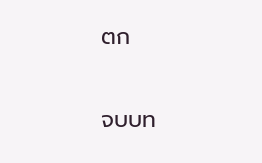ตก

จบบท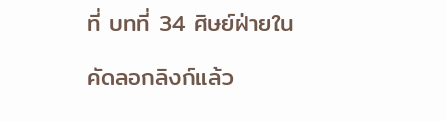ที่ บทที่ 34 ศิษย์ฝ่ายใน

คัดลอกลิงก์แล้ว